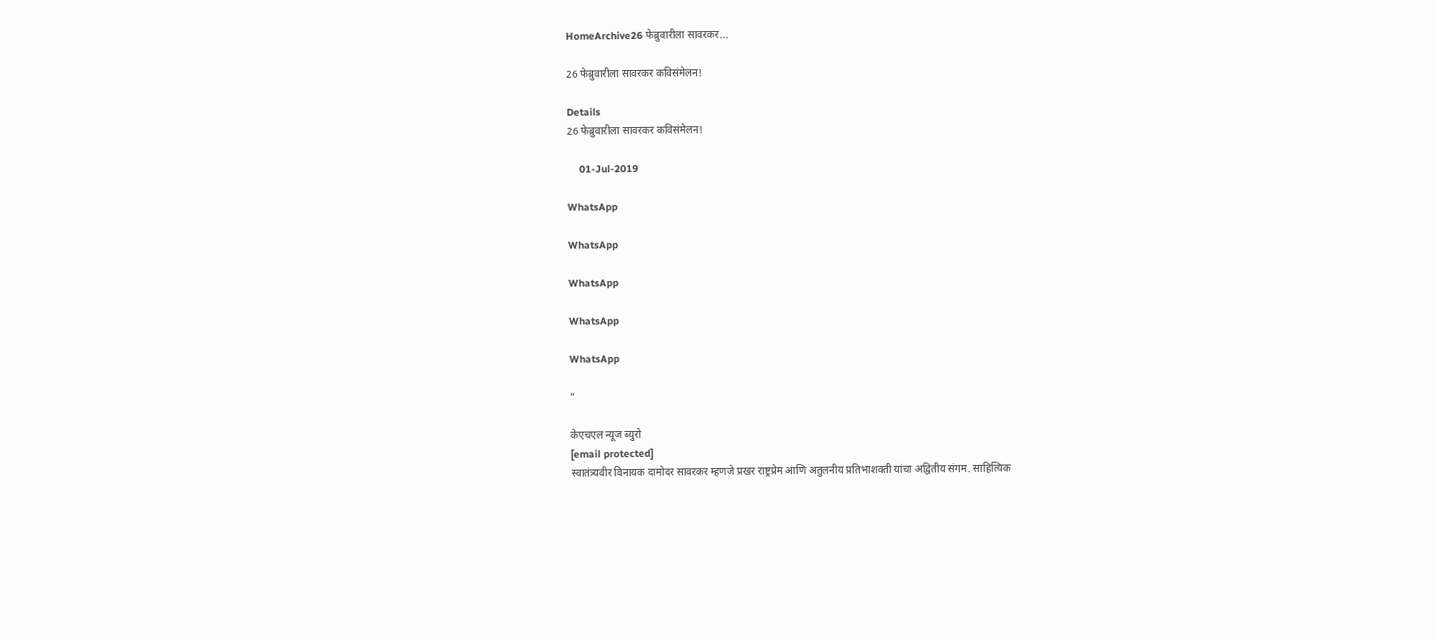HomeArchive26 फेब्रुवारीला सावरकर...

26 फेब्रुवारीला सावरकर कविसंमेलन!

Details
26 फेब्रुवारीला सावरकर कविसंमेलन!

    01-Jul-2019

WhatsApp

WhatsApp

WhatsApp

WhatsApp

WhatsApp

”

केएचएल न्यूज ब्युरो
[email protected]
स्वातंत्र्यवीर विनायक दामोदर सावरकर म्हणजे प्रखर राष्ट्रप्रेम आणि अतुलनीय प्रतिभाशक्ती यांचा अद्वितीय संगम. साहित्यिक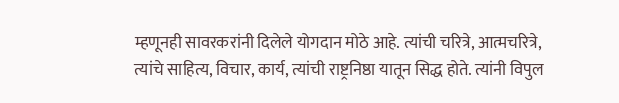म्हणूनही सावरकरांनी दिलेले योगदान मोठे आहे. त्यांची चरित्रे, आत्मचरित्रे, त्यांचे साहित्य, विचार, कार्य, त्यांची राष्ट्रनिष्ठा यातून सिद्ध होते. त्यांनी विपुल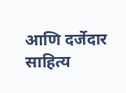आणि दर्जेदार साहित्य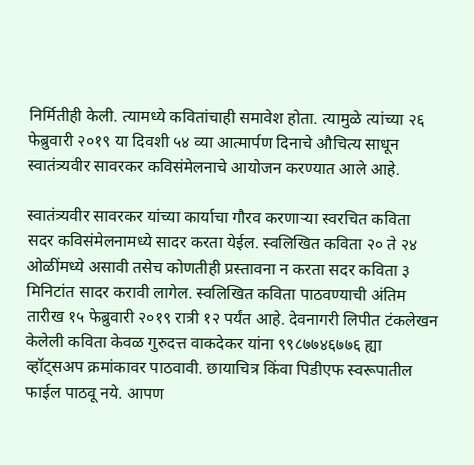निर्मितीही केली. त्यामध्ये कवितांचाही समावेश होता. त्यामुळे त्यांच्या २६ फेब्रुवारी २०१९ या दिवशी ५४ व्या आत्मार्पण दिनाचे औचित्य साधून स्वातंत्र्यवीर सावरकर कविसंमेलनाचे आयोजन करण्यात आले आहे.

स्वातंत्र्यवीर सावरकर यांच्या कार्याचा गौरव करणार्‍या स्वरचित कविता सदर कविसंमेलनामध्ये सादर करता येईल. स्वलिखित कविता २० ते २४ ओळींमध्ये असावी तसेच कोणतीही प्रस्तावना न करता सदर कविता ३ मिनिटांत सादर करावी लागेल. स्वलिखित कविता पाठवण्याची अंतिम तारीख १५ फेब्रुवारी २०१९ रात्री १२ पर्यंत आहे. देवनागरी लिपीत टंकलेखन केलेली कविता केवळ गुरुदत्त वाकदेकर यांना ९९८७७४६७७६ ह्या व्हॉट्सअप क्रमांकावर पाठवावी. छायाचित्र किंवा पिडीएफ स्वरूपातील फाईल पाठवू नये. आपण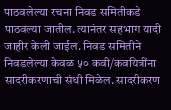पाठवलेल्या रचना निवड समितीकडे पाठवल्या जातील. त्यानंतर सहभाग यादी जाहीर केली जाईल. निवड समितीने निवडलेल्या केवळ ५० कवी/कवयित्रींना सादरीकरणाची संधी मिळेल. सादरीकरण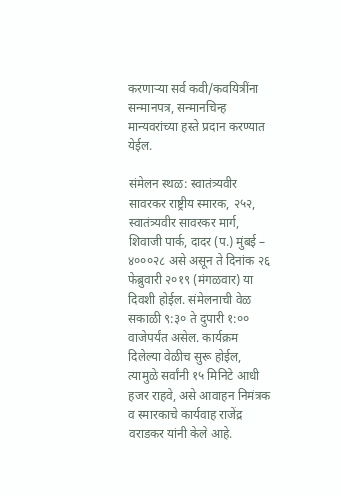करणार्‍या सर्व कवी/कवयित्रींना सन्मानपत्र, सन्मानचिन्ह मान्यवरांच्या हस्ते प्रदान करण्यात येईल.

संमेलन स्थळ: स्वातंत्र्यवीर सावरकर राष्ट्रीय स्मारक, २५२, स्वातंत्र्यवीर सावरकर मार्ग, शिवाजी पार्क, दादर (प.) मुंबई – ४०००२८ असे असून ते दिनांक २६ फेब्रुवारी २०१९ (मंगळवार) या दिवशी होईल. संमेलनाची वेळ सकाळी ९:३० ते दुपारी १:०० वाजेपर्यंत असेल. कार्यक्रम दिलेल्या वेळीच सुरू होईल, त्यामुळे सर्वांनी १५ मिनिटे आधी हजर राहवे, असे आवाहन निमंत्रक व स्मारकाचे कार्यवाह राजेंद्र वराडकर यांनी केले आहे.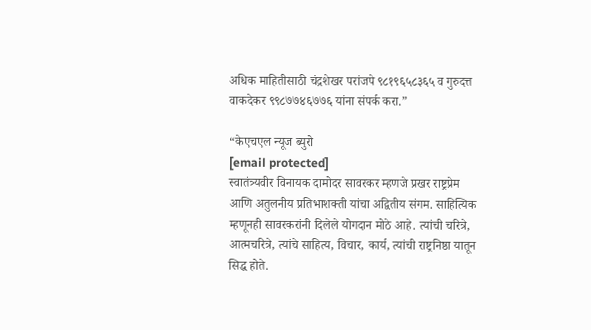अधिक माहितीसाठी चंद्रशेखर परांजपे ९८१९६५८३६५ व गुरुदत्त वाकदेकर ९९८७७४६७७६ यांना संपर्क करा.”

“केएचएल न्यूज ब्युरो
[email protected]
स्वातंत्र्यवीर विनायक दामोदर सावरकर म्हणजे प्रखर राष्ट्रप्रेम आणि अतुलनीय प्रतिभाशक्ती यांचा अद्वितीय संगम. साहित्यिक म्हणूनही सावरकरांनी दिलेले योगदान मोठे आहे. त्यांची चरित्रे, आत्मचरित्रे, त्यांचे साहित्य, विचार, कार्य, त्यांची राष्ट्रनिष्ठा यातून सिद्ध होते.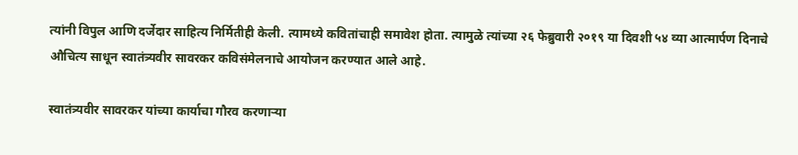त्यांनी विपुल आणि दर्जेदार साहित्य निर्मितीही केली. त्यामध्ये कवितांचाही समावेश होता. त्यामुळे त्यांच्या २६ फेब्रुवारी २०१९ या दिवशी ५४ व्या आत्मार्पण दिनाचे औचित्य साधून स्वातंत्र्यवीर सावरकर कविसंमेलनाचे आयोजन करण्यात आले आहे.

स्वातंत्र्यवीर सावरकर यांच्या कार्याचा गौरव करणार्‍या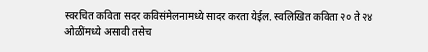स्वरचित कविता सदर कविसंमेलनामध्ये सादर करता येईल. स्वलिखित कविता २० ते २४ ओळींमध्ये असावी तसेच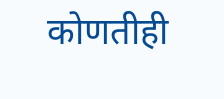कोणतीही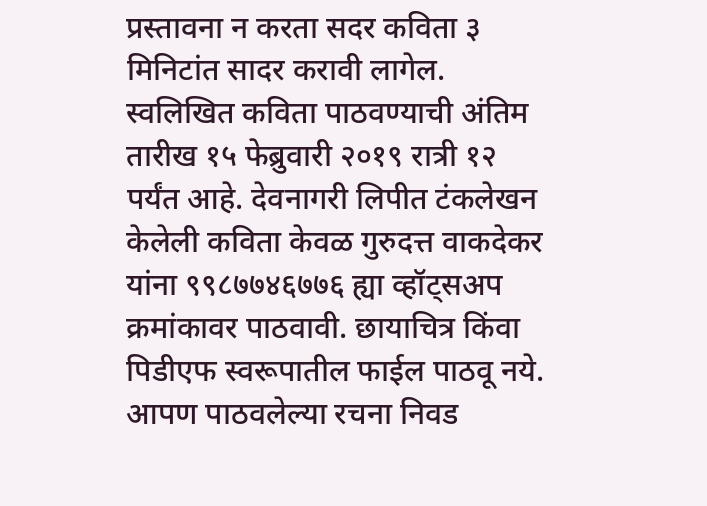प्रस्तावना न करता सदर कविता ३ मिनिटांत सादर करावी लागेल. स्वलिखित कविता पाठवण्याची अंतिम तारीख १५ फेब्रुवारी २०१९ रात्री १२ पर्यंत आहे. देवनागरी लिपीत टंकलेखन केलेली कविता केवळ गुरुदत्त वाकदेकर यांना ९९८७७४६७७६ ह्या व्हॉट्सअप क्रमांकावर पाठवावी. छायाचित्र किंवा पिडीएफ स्वरूपातील फाईल पाठवू नये. आपण पाठवलेल्या रचना निवड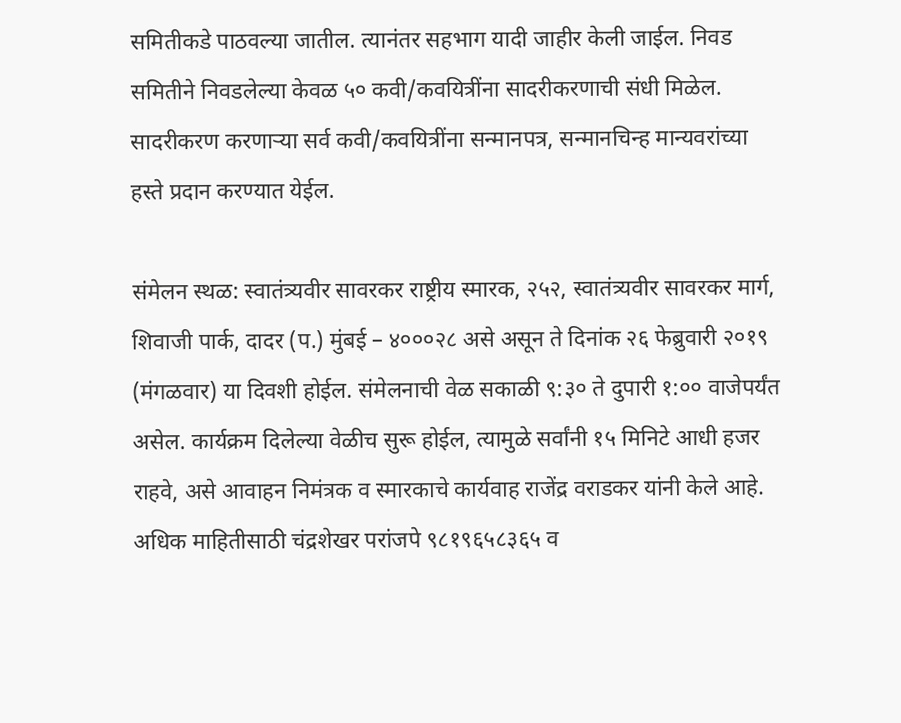समितीकडे पाठवल्या जातील. त्यानंतर सहभाग यादी जाहीर केली जाईल. निवड समितीने निवडलेल्या केवळ ५० कवी/कवयित्रींना सादरीकरणाची संधी मिळेल. सादरीकरण करणार्‍या सर्व कवी/कवयित्रींना सन्मानपत्र, सन्मानचिन्ह मान्यवरांच्या हस्ते प्रदान करण्यात येईल.

संमेलन स्थळ: स्वातंत्र्यवीर सावरकर राष्ट्रीय स्मारक, २५२, स्वातंत्र्यवीर सावरकर मार्ग, शिवाजी पार्क, दादर (प.) मुंबई – ४०००२८ असे असून ते दिनांक २६ फेब्रुवारी २०१९ (मंगळवार) या दिवशी होईल. संमेलनाची वेळ सकाळी ९:३० ते दुपारी १:०० वाजेपर्यंत असेल. कार्यक्रम दिलेल्या वेळीच सुरू होईल, त्यामुळे सर्वांनी १५ मिनिटे आधी हजर राहवे, असे आवाहन निमंत्रक व स्मारकाचे कार्यवाह राजेंद्र वराडकर यांनी केले आहे. अधिक माहितीसाठी चंद्रशेखर परांजपे ९८१९६५८३६५ व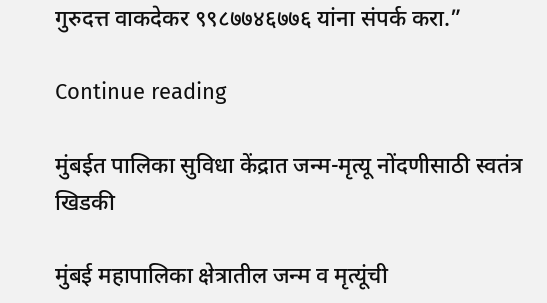गुरुदत्त वाकदेकर ९९८७७४६७७६ यांना संपर्क करा.”

Continue reading

मुंबईत पालिका सुविधा केंद्रात जन्म-मृत्यू नोंदणीसाठी स्वतंत्र खिडकी

मुंबई महापालिका क्षेत्रातील जन्म व मृत्यूंची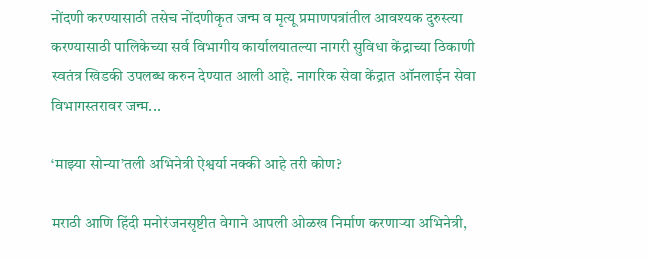नोंदणी करण्यासाठी तसेच नोंदणीकृत जन्म व मृत्यू प्रमाणपत्रांतील आवश्यक दुरुस्त्या करण्यासाठी पालिकेच्या सर्व विभागीय कार्यालयातल्या नागरी सुविधा केंद्राच्या ठिकाणी स्वतंत्र खिडकी उपलब्ध करुन देण्यात आली आहे. नागरिक सेवा केंद्रात ऑनलाईन सेवा विभागस्तरावर जन्म...

‘माझ्या सोन्या’तली अभिनेत्री ऐश्वर्या नक्की आहे तरी कोण?

मराठी आणि हिंदी मनोरंजनसृष्टीत वेगाने आपली ओळख निर्माण करणाऱ्या अभिनेत्री,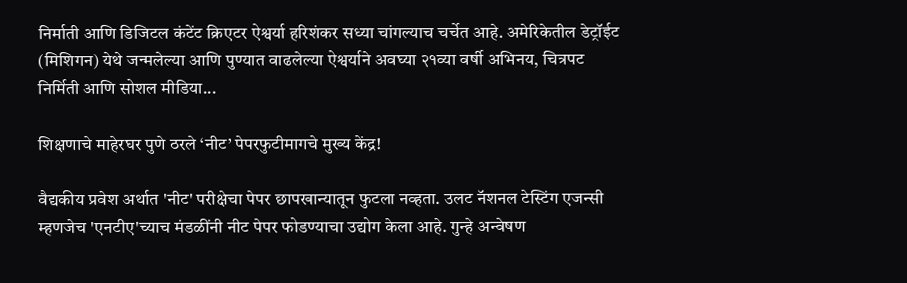निर्माती आणि डिजिटल कंटेंट क्रिएटर ऐश्वर्या हरिशंकर सध्या चांगल्याच चर्चेत आहे. अमेरिकेतील डेट्रॉईट (मिशिगन) येथे जन्मलेल्या आणि पुण्यात वाढलेल्या ऐश्वर्याने अवघ्या २१व्या वर्षी अभिनय, चित्रपट निर्मिती आणि सोशल मीडिया...

शिक्षणाचे माहेरघर पुणे ठरले ‘नीट’ पेपरफुटीमागचे मुख्य केंद्र!

वैद्यकीय प्रवेश अर्थात 'नीट' परीक्षेचा पेपर छापखान्यातून फुटला नव्हता. उलट नॅशनल टेस्टिंग एजन्सी म्हणजेच 'एनटीए'च्याच मंडळींनी नीट पेपर फोडण्याचा उद्योग केला आहे. गुन्हे अन्वेषण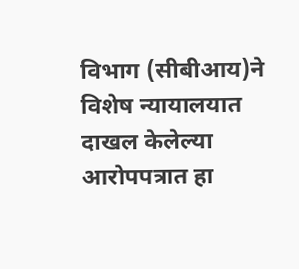विभाग (सीबीआय)ने विशेष न्यायालयात दाखल केलेल्या आरोपपत्रात हा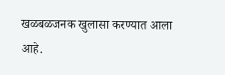खळबळजनक खुलासा करण्यात आला आहे.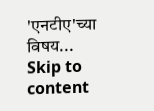'एनटीए'च्या विषय...
Skip to content